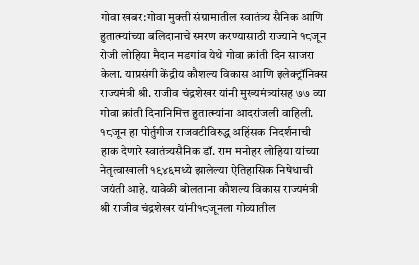गोवा खबर:गोवा मुक्ती संग्रामातील स्वातंत्र्य सैनिक आणि हुतात्म्यांच्या बलिदानाचे स्मरण करण्यासाठी राज्याने १८जून रोजी लोहिया मैदान मडगांव येथे गोवा क्रांती दिन साजरा केला. याप्रसंगी केंद्रीय कौशल्य विकास आणि इलेक्ट्रॉनिक्स राज्यमंत्री श्री. राजीव चंद्रशेखर यांनी मुख्यमंत्र्यांसह ७७ व्या गोवा क्रांती दिनानिमित्त हुतात्म्यांना आदरांजली वाहिली.
१८जून हा पोर्तुगीज राजवटीविरुद्ध अहिंसक निदर्शनाची हाक देणारे स्वातंत्र्यसैनिक डॉ. राम मनोहर लोहिया यांच्या नेतृत्वाखाली १९४६मध्ये झालेल्या ऐतिहासिक निषेधाची जयंती आहे. यावेळी बोलताना कौशल्य विकास राज्यमंत्री श्री राजीव चंद्रशेखर यांनी१८जूनला गोव्यातील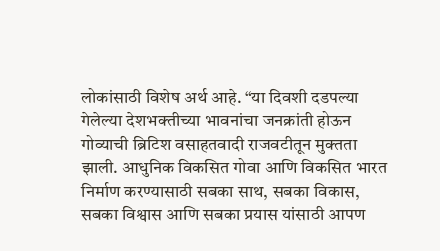लोकांसाठी विशेष अर्थ आहे. “या दिवशी दडपल्या गेलेल्या देशभक्तीच्या भावनांचा जनक्रांती होऊन गोव्याची ब्रिटिश वसाहतवादी राजवटीतून मुक्तता झाली. आधुनिक विकसित गोवा आणि विकसित भारत निर्माण करण्यासाठी सबका साथ, सबका विकास, सबका विश्वास आणि सबका प्रयास यांसाठी आपण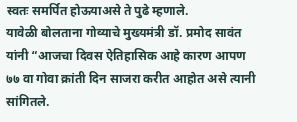स्वतः समर्पित होऊयाअसे ते पुढे म्हणाले.
यावेळी बोलताना गोव्याचे मुख्यमंत्री डॉ. प्रमोद सावंत यांनी “आजचा दिवस ऐतिहासिक आहे कारण आपण ७७ वा गोवा क्रांती दिन साजरा करीत आहोत असे त्यानी सांगितले.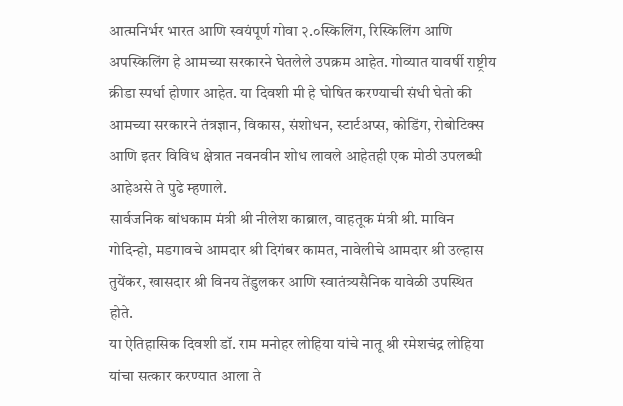आत्मनिर्भर भारत आणि स्वयंपूर्ण गोवा २.०स्किलिंग, रिस्किलिंग आणि अपस्किलिंग हे आमच्या सरकारने घेतलेले उपक्रम आहेत. गोव्यात यावर्षी राष्ट्रीय क्रीडा स्पर्धा होणार आहेत. या दिवशी मी हे घोषित करण्याची संधी घेतो की आमच्या सरकारने तंत्रज्ञान, विकास, संशोधन, स्टार्टअप्स, कोडिंग, रोबोटिक्स आणि इतर विविध क्षेत्रात नवनवीन शोध लावले आहेतही एक मोठी उपलब्धी आहेअसे ते पुढे म्हणाले.
सार्वजनिक बांधकाम मंत्री श्री नीलेश काब्राल, वाहतूक मंत्री श्री. माविन गोदिन्हो, मडगावचे आमदार श्री दिगंबर कामत, नावेलीचे आमदार श्री उल्हास तुयेंकर, खासदार श्री विनय तेंडुलकर आणि स्वातंत्र्यसैनिक यावेळी उपस्थित होते.
या ऐतिहासिक दिवशी डॉ. राम मनोहर लोहिया यांचे नातू श्री रमेशचंद्र लोहिया यांचा सत्कार करण्यात आला ते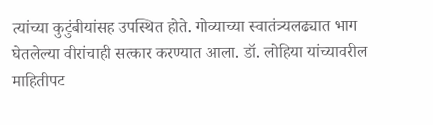त्यांच्या कुटुंबीयांसह उपस्थित होते. गोव्याच्या स्वातंत्र्यलढ्यात भाग घेतलेल्या वीरांचाही सत्कार करण्यात आला. डॉ. लोहिया यांच्यावरील माहितीपट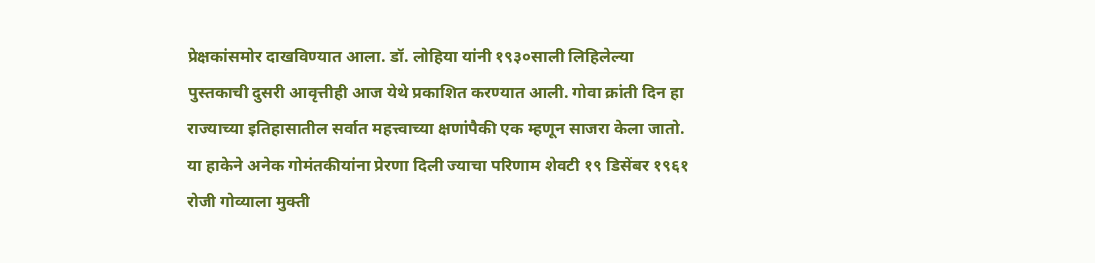प्रेक्षकांसमोर दाखविण्यात आला. डॉ. लोहिया यांनी १९३०साली लिहिलेल्या पुस्तकाची दुसरी आवृत्तीही आज येथे प्रकाशित करण्यात आली. गोवा क्रांती दिन हा राज्याच्या इतिहासातील सर्वात महत्त्वाच्या क्षणांपैकी एक म्हणून साजरा केला जातो. या हाकेने अनेक गोमंतकीयांना प्रेरणा दिली ज्याचा परिणाम शेवटी १९ डिसेंबर १९६१ रोजी गोव्याला मुक्ती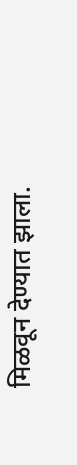मिळवून देण्यात झाला.